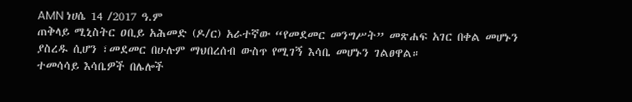AMN ነሀሴ 14 /2017 ዓ.ም
ጠቅላይ ሚኒስትር ዐቢይ አሕመድ (ዶ/ር) አራተኛው “የመደመር መንግሥት” መጽሐፍ አገር በቀል መሆኑን ያስረዱ ሲሆን ፣መደመር በሁሉም ማህበረሰብ ውስጥ የሚገኝ እሳቤ መሆኑን ገልፀዋል።
ተመሳሳይ እሳቤዎች በሌሎች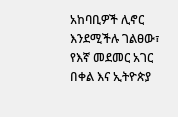አከባቢዎች ሊኖር እንደሚችሉ ገልፀው፣ የእኛ መደመር አገር በቀል እና ኢትዮጵያ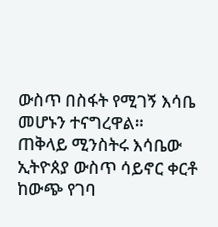ውስጥ በስፋት የሚገኝ እሳቤ መሆኑን ተናግረዋል።
ጠቅላይ ሚንስትሩ እሳቤው ኢትዮጰያ ውስጥ ሳይኖር ቀርቶ ከውጭ የገባ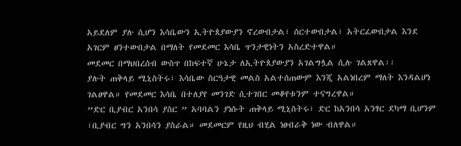አይደለም ያሉ ሲሆን እሳቤውን ኢትዮጰያውያን ኖረውበታል፣ ሰርተውበታል፣ አትርፈውበታል እንደ አገርም ፀንተውበታል በማለት የመደመር እሳቤ ጥንታዊነትን አስረድተዋል።
መደመር በማህበረሰብ ውስጥ በከፍተኛ ሁኔታ ለኢትዮጰያውያን አገልግሏል ሲሉ ገልጸዋል፡፡
ያሉት ጠቅላይ ሚኒስትሩ፣ እሳቤው ስርዓታዊ መልስ አልተሰጠውም እንጂ አልነበረም ማለት እንዳልሆነ ገልፀዋል። የመደመር እሳቤ በተለያየ መንገድ ሲተገበር መቆየቱንም ተናግረዋል።
”ድር ቢያብር አንበሳ ያስር ” አባባልን ያነሱት ጠቅላይ ሚኒስትሩ፣ ድር ከአንበሳ አንፃር ደካማ ቢሆንም ፣ቢያብር ግን አንበሳን ያስራል። መደመርም የዚህ ብሂል ነፀብራቅ ነው ብለዋል።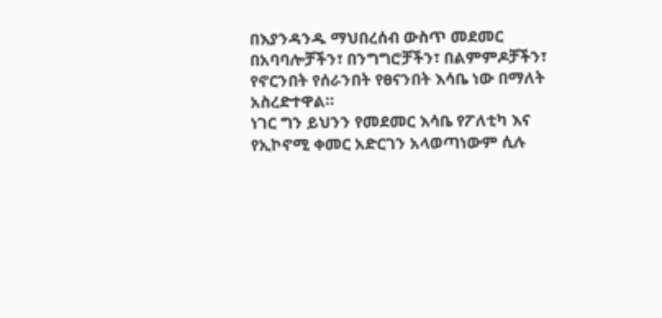በእያንዳንዱ ማህበረሰብ ውስጥ መደመር በአባባሎቻችን፣ በንግግሮቻችን፣ በልምምዶቻችን፣ የኖርንበት የሰራንበት የፀናንበት እሳቤ ነው በማለት አስረድተዋል።
ነገር ግን ይህንን የመደመር እሳቤ የፖለቲካ እና የኢኮኖሚ ቀመር አድርገን አላወጣነውም ሲሉ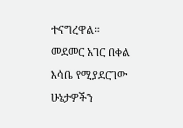ተናግረዋል።
መደመር አገር በቀል እሳቤ የሚያደርገው ሁኔታዎችን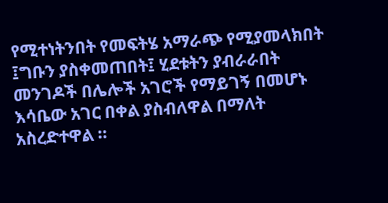የሚተነትንበት የመፍትሄ አማራጭ የሚያመላክበት ፤ግቡን ያስቀመጠበት፤ ሂደቱትን ያብራራበት መንገዶች በሌሎች አገሮች የማይገኝ በመሆኑ እሳቤው አገር በቀል ያስብለዋል በማለት አስረድተዋል ።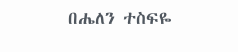በሔለን ተስፍዬ